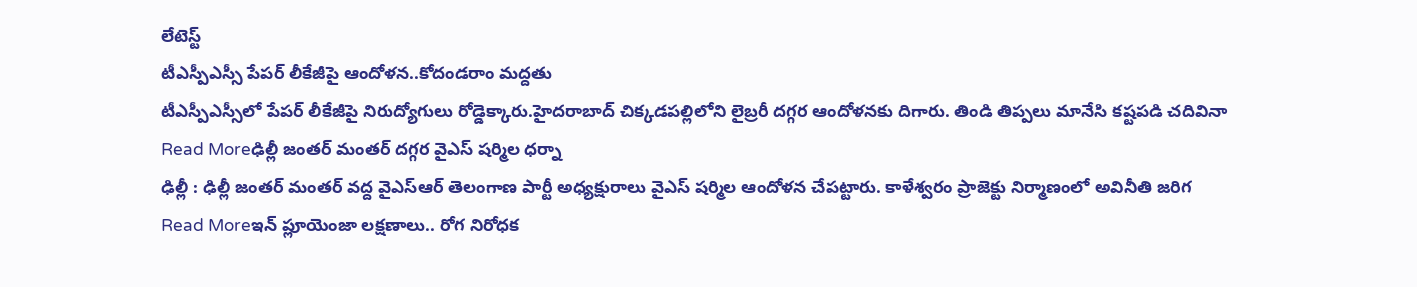లేటెస్ట్
టీఎస్పీఎస్సీ పేపర్ లీకేజీపై ఆందోళన..కోదండరాం మద్దతు
టీఎస్పీఎస్సీలో పేపర్ లీకేజీపై నిరుద్యోగులు రోడ్డెక్కారు.హైదరాబాద్ చిక్కడపల్లిలోని లైబ్రరీ దగ్గర ఆందోళనకు దిగారు. తిండి తిప్పలు మానేసి కష్టపడి చదివినా
Read Moreఢిల్లీ జంతర్ మంతర్ దగ్గర వైఎస్ షర్మిల ధర్నా
ఢిల్లీ : ఢిల్లీ జంతర్ మంతర్ వద్ద వైఎస్ఆర్ తెలంగాణ పార్టీ అధ్యక్షురాలు వైఎస్ షర్మిల ఆందోళన చేపట్టారు. కాళేశ్వరం ప్రాజెక్టు నిర్మాణంలో అవినీతి జరిగ
Read Moreఇన్ ప్లూయెంజా లక్షణాలు.. రోగ నిరోధక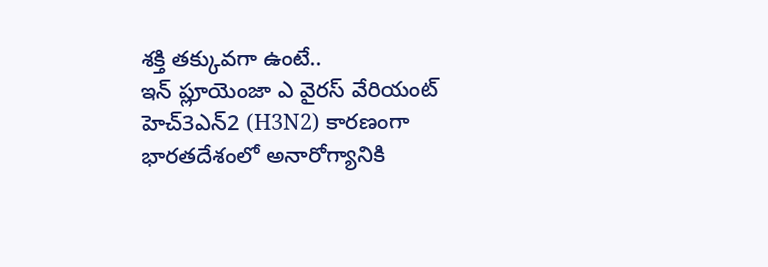శక్తి తక్కువగా ఉంటే..
ఇన్ ప్లూయెంజా ఎ వైరస్ వేరియంట్ హెచ్3ఎన్2 (H3N2) కారణంగా భారతదేశంలో అనారోగ్యానికి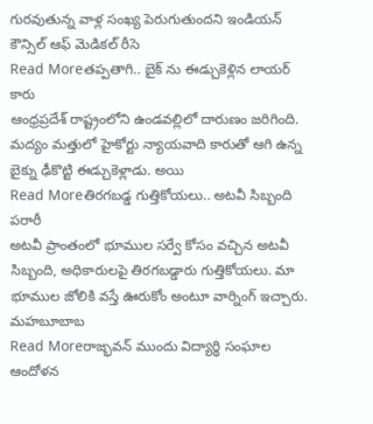గురవుతున్న వాళ్ల సంఖ్య పెరుగుతుందని ఇండియన్ కౌన్సిల్ ఆఫ్ మెడికల్ రీసె
Read Moreతప్పతాగి.. బైక్ ను ఈడ్చుకెళ్లిన లాయర్ కారు
ఆంధ్రప్రదేశ్ రాష్ట్రంలోని ఉండవల్లిలో దారుణం జరిగింది. మద్యం మత్తులో హైకోర్టు న్యాయవాది కారుతో ఆగి ఉన్న బైక్ను ఢీకొట్టి ఈడ్చుకెళ్లాడు. అయి
Read Moreతిరగబడ్డ గుత్తికోయలు.. అటవీ సిబ్బంది పరారీ
అటవీ ప్రాంతంలో భూముల సర్వే కోసం వచ్చిన అటవీ సిబ్బంది, అధికారులపై తిరగబడ్డారు గుత్తికోయలు. మా భూముల జోలికి వస్తే ఊరుకోం అంటూ వార్నింగ్ ఇచ్చారు. మహబూబాబ
Read Moreరాజ్భవన్ ముందు విద్యార్థి సంఘాల ఆందోళన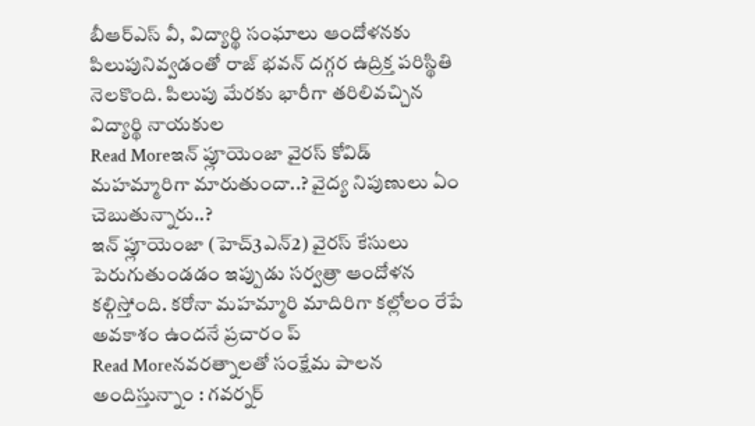బీఆర్ఎస్ వీ, విద్యార్థి సంఘాలు ఆందోళనకు పిలుపునివ్వడంతో రాజ్ భవన్ దగ్గర ఉద్రిక్త పరిస్థితి నెలకొంది. పిలుపు మేరకు భారీగా తరిలివచ్చిన విద్యార్థి నాయకుల
Read Moreఇన్ ప్లూయెంజా వైరస్ కోవిడ్ మహమ్మారిగా మారుతుందా..? వైద్య నిపుణులు ఏం చెబుతున్నారు..?
ఇన్ ప్లూయెంజా (హెచ్3ఎన్2) వైరస్ కేసులు పెరుగుతుండడం ఇప్పుడు సర్వత్రా ఆందోళన కల్గిస్తోంది. కరోనా మహమ్మారి మాదిరిగా కల్లోలం రేపే అవకాశం ఉందనే ప్రచారం ప్
Read Moreనవరత్నాలతో సంక్షేమ పాలన అందిస్తున్నాం : గవర్నర్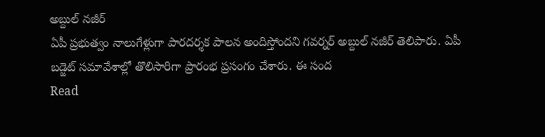అబ్దుల్ నజీర్
ఏపీ ప్రభుత్వం నాలుగేళ్లుగా పారదర్శక పాలన అందిస్తోందని గవర్నర్ అబ్దుల్ నజీర్ తెలిపారు. ఏపీ బడ్జెట్ సమావేశాల్లో తొలిసారిగా ప్రారంభ ప్రసంగం చేశారు. ఈ సంద
Read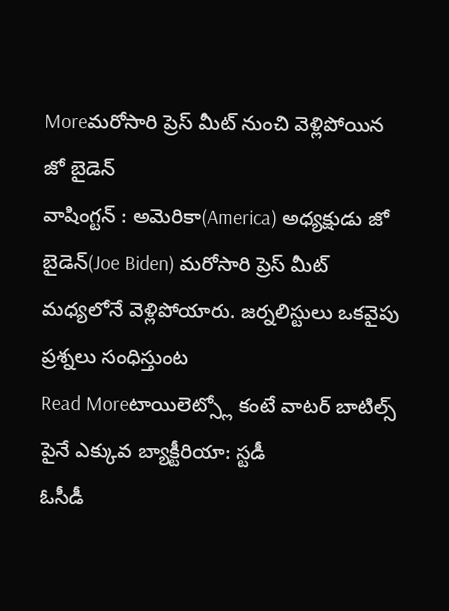Moreమరోసారి ప్రెస్ మీట్ నుంచి వెళ్లిపోయిన జో బైడెన్
వాషింగ్టన్ : అమెరికా(America) అధ్యక్షుడు జో బైడెన్(Joe Biden) మరోసారి ప్రెస్ మీట్ మధ్యలోనే వెళ్లిపోయారు. జర్నలిస్టులు ఒకవైపు ప్రశ్నలు సంధిస్తుంట
Read Moreటాయిలెట్స్లో కంటే వాటర్ బాటిల్స్ పైనే ఎక్కువ బ్యాక్టీరియా: స్టడీ
ఓసీడీ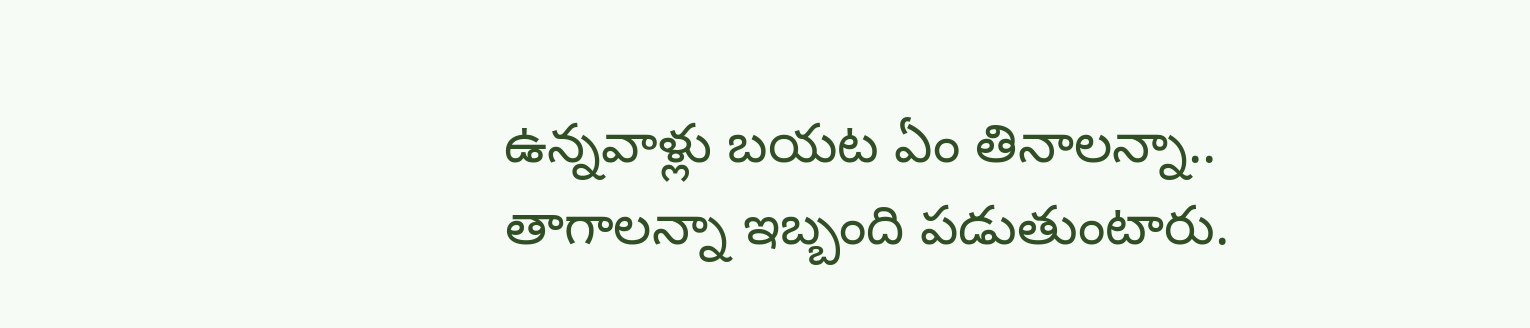ఉన్నవాళ్లు బయట ఏం తినాలన్నా.. తాగాలన్నా ఇబ్బంది పడుతుంటారు.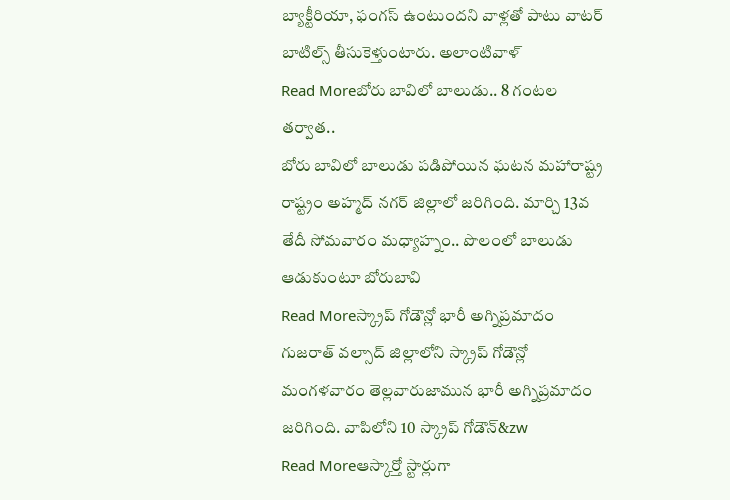బ్యాక్టీరియా, ఫంగస్ ఉంటుందని వాళ్లతో పాటు వాటర్ బాటిల్స్ తీసుకెళ్తుంటారు. అలాంటివాళ్
Read Moreబోరు బావిలో బాలుడు.. 8 గంటల తర్వాత..
బోరు బావిలో బాలుడు పడిపోయిన ఘటన మహారాష్ట్ర రాష్ట్రం అహ్మద్ నగర్ జిల్లాలో జరిగింది. మార్చి 13వ తేదీ సోమవారం మధ్యాహ్నం.. పొలంలో బాలుడు ఆడుకుంటూ బోరుబావి
Read Moreస్క్రాప్ గోడౌన్లో భారీ అగ్నిప్రమాదం
గుజరాత్ వల్సాద్ జిల్లాలోని స్క్రాప్ గోడౌన్లో మంగళవారం తెల్లవారుజామున భారీ అగ్నిప్రమాదం జరిగింది. వాపిలోని 10 స్క్రాప్ గోడౌన్&zw
Read Moreఆస్కార్తో స్టార్లుగా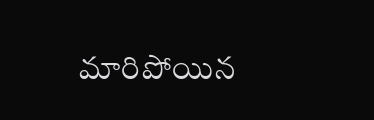మారిపోయిన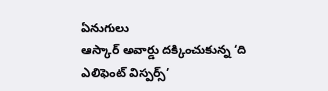ఏనుగులు
ఆస్కార్ అవార్డు దక్కించుకున్న ‘ది ఎలిఫెంట్ విస్పర్స్’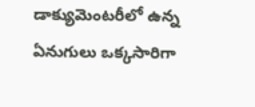డాక్యుమెంటరీలో ఉన్న ఏనుగులు ఒక్కసారిగా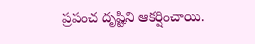ప్రపంచ దృష్టిని ఆకర్షించాయి.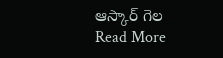ఆస్కార్ గెల
Read More